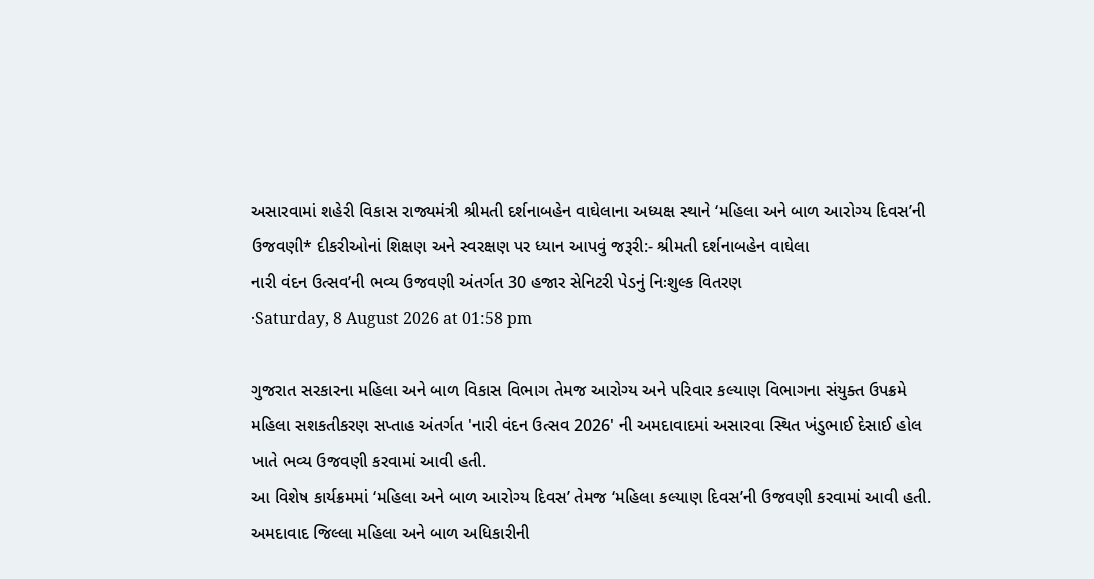અસારવામાં શહેરી વિકાસ રાજ્યમંત્રી શ્રીમતી દર્શનાબહેન વાઘેલાના અધ્યક્ષ સ્થાને ‘મહિલા અને બાળ આરોગ્ય દિવસ’ની ઉજવણી* દીકરીઓનાં શિક્ષણ અને સ્વરક્ષણ પર ધ્યાન આપવું જરૂરી:- શ્રીમતી દર્શનાબહેન વાઘેલા
નારી વંદન ઉત્સવ’ની ભવ્ય ઉજવણી અંતર્ગત 30 હજાર સેનિટરી પેડનું નિઃશુલ્ક વિતરણ
·Saturday, 8 August 2026 at 01:58 pm

ગુજરાત સરકારના મહિલા અને બાળ વિકાસ વિભાગ તેમજ આરોગ્ય અને પરિવાર કલ્યાણ વિભાગના સંયુક્ત ઉપક્રમે મહિલા સશકતીકરણ સપ્તાહ અંતર્ગત 'નારી વંદન ઉત્સવ 2026' ની અમદાવાદમાં અસારવા સ્થિત ખંડુભાઈ દેસાઈ હોલ ખાતે ભવ્ય ઉજવણી કરવામાં આવી હતી.
આ વિશેષ કાર્યક્રમમાં ‘મહિલા અને બાળ આરોગ્ય દિવસ’ તેમજ ‘મહિલા કલ્યાણ દિવસ’ની ઉજવણી કરવામાં આવી હતી. અમદાવાદ જિલ્લા મહિલા અને બાળ અધિકારીની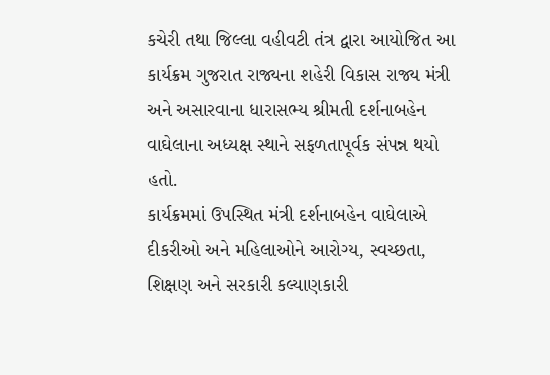કચેરી તથા જિલ્લા વહીવટી તંત્ર દ્વારા આયોજિત આ કાર્યક્રમ ગુજરાત રાજ્યના શહેરી વિકાસ રાજ્ય મંત્રી અને અસારવાના ધારાસભ્ય શ્રીમતી દર્શનાબહેન વાઘેલાના અધ્યક્ષ સ્થાને સફળતાપૂર્વક સંપન્ન થયો હતો.
કાર્યક્રમમાં ઉપસ્થિત મંત્રી દર્શનાબહેન વાઘેલાએ દીકરીઓ અને મહિલાઓને આરોગ્ય, સ્વચ્છતા, શિક્ષણ અને સરકારી કલ્યાણકારી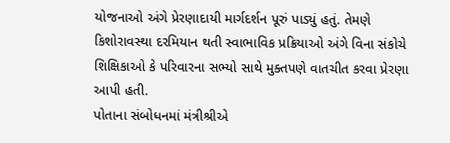યોજનાઓ અંગે પ્રેરણાદાયી માર્ગદર્શન પૂરું પાડ્યું હતું. તેમણે કિશોરાવસ્થા દરમિયાન થતી સ્વાભાવિક પ્રક્રિયાઓ અંગે વિના સંકોચે શિક્ષિકાઓ કે પરિવારના સભ્યો સાથે મુક્તપણે વાતચીત કરવા પ્રેરણા આપી હતી.
પોતાના સંબોધનમાં મંત્રીશ્રીએ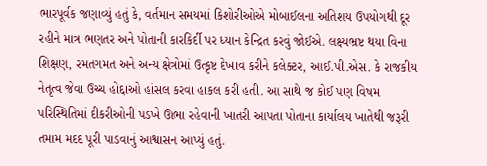ભારપૂર્વક જણાવ્યું હતું કે, વર્તમાન સમયમાં કિશોરીઓએ મોબાઈલના અતિશય ઉપયોગથી દૂર રહીને માત્ર ભણતર અને પોતાની કારકિર્દી પર ધ્યાન કેન્દ્રિત કરવું જોઈએ. લક્ષ્યભ્રષ્ટ થયા વિના શિક્ષણ, રમતગમત અને અન્ય ક્ષેત્રોમાં ઉત્કૃષ્ટ દેખાવ કરીને કલેક્ટર, આઈ.પી.એસ. કે રાજકીય નેતૃત્વ જેવા ઉચ્ચ હોદ્દાઓ હાંસલ કરવા હાકલ કરી હતી. આ સાથે જ કોઈ પણ વિષમ પરિસ્થિતિમાં દીકરીઓની પડખે ઊભા રહેવાની ખાતરી આપતા પોતાના કાર્યાલય ખાતેથી જરૂરી તમામ મદદ પૂરી પાડવાનું આશ્વાસન આપ્યું હતું.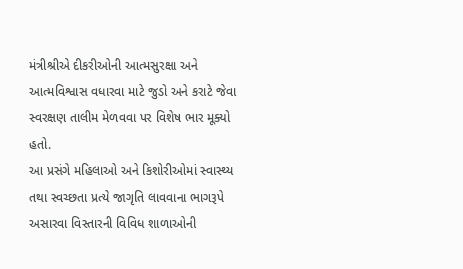મંત્રીશ્રીએ દીકરીઓની આત્મસુરક્ષા અને આત્મવિશ્વાસ વધારવા માટે જુડો અને કરાટે જેવા સ્વરક્ષણ તાલીમ મેળવવા પર વિશેષ ભાર મૂક્યો હતો.
આ પ્રસંગે મહિલાઓ અને કિશોરીઓમાં સ્વાસ્થ્ય તથા સ્વચ્છતા પ્રત્યે જાગૃતિ લાવવાના ભાગરૂપે અસારવા વિસ્તારની વિવિધ શાળાઓની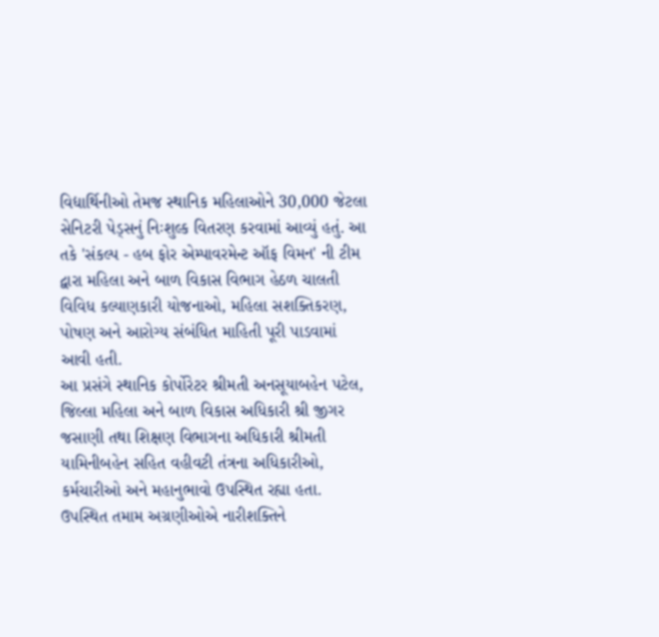વિદ્યાર્થિનીઓ તેમજ સ્થાનિક મહિલાઓને 30,000 જેટલા સેનિટરી પેડ્સનું નિઃશુલ્ક વિતરણ કરવામાં આવ્યું હતું. આ તકે 'સંકલ્પ - હબ ફોર એમ્પાવરમેન્ટ ઑફ વિમન' ની ટીમ દ્વારા મહિલા અને બાળ વિકાસ વિભાગ હેઠળ ચાલતી વિવિધ કલ્યાણકારી યોજનાઓ, મહિલા સશક્તિકરણ, પોષણ અને આરોગ્ય સંબંધિત માહિતી પૂરી પાડવામાં આવી હતી.
આ પ્રસંગે સ્થાનિક કોર્પોરેટર શ્રીમતી અનસૂયાબહેન પટેલ, જિલ્લા મહિલા અને બાળ વિકાસ અધિકારી શ્રી જીગર જસાણી તથા શિક્ષણ વિભાગના અધિકારી શ્રીમતી યામિનીબહેન સહિત વહીવટી તંત્રના અધિકારીઓ, કર્મચારીઓ અને મહાનુભાવો ઉપસ્થિત રહ્યા હતા.
ઉપસ્થિત તમામ અગ્રણીઓએ નારીશક્તિને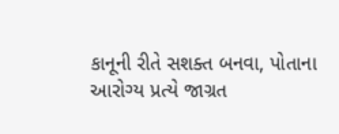કાનૂની રીતે સશક્ત બનવા, પોતાના આરોગ્ય પ્રત્યે જાગ્રત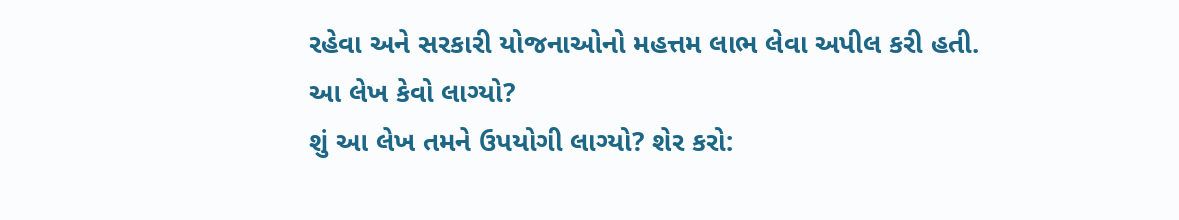રહેવા અને સરકારી યોજનાઓનો મહત્તમ લાભ લેવા અપીલ કરી હતી.
આ લેખ કેવો લાગ્યો?
શું આ લેખ તમને ઉપયોગી લાગ્યો? શેર કરો: